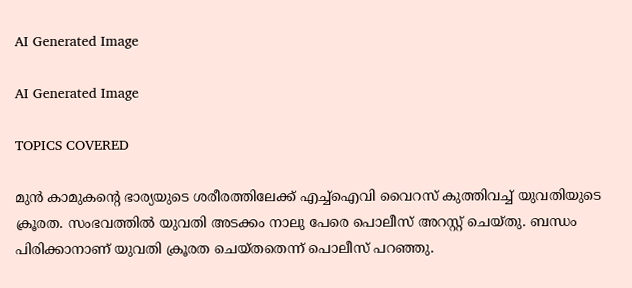AI Generated Image

AI Generated Image

TOPICS COVERED

മുന്‍ കാമുകന്‍റെ ഭാര്യയുടെ ശരീരത്തിലേക്ക് എച്ച്ഐവി വൈറസ് കുത്തിവച്ച് യുവതിയുടെ ക്രൂരത. സംഭവത്തില്‍ യുവതി അടക്കം നാലു പേരെ പൊലീസ് അറസ്റ്റ് ചെയ്തു. ബന്ധം പിരിക്കാനാണ് യുവതി ക്രൂരത ചെയ്തതെന്ന് പൊലീസ് പറഞ്ഞു.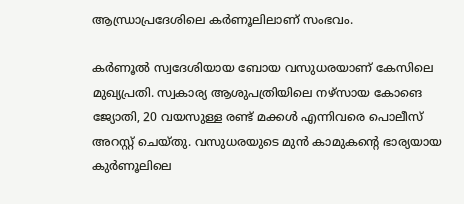ആന്ധ്രാപ്രദേശിലെ കര്‍ണൂലിലാണ് സംഭവം.

കർണൂൽ സ്വദേശിയായ ബോയ വസുധരയാണ് കേസിലെ മുഖ്യപ്രതി. സ്വകാര്യ ആശുപത്രിയിലെ നഴ്സായ കോങെ ജ്യോതി, 20 വയസുള്ള രണ്ട് മക്കള്‍ എന്നിവരെ പൊലീസ് അറസ്റ്റ് ചെയ്തു. വസുധരയുടെ മുന്‍ കാമുകന്‍റെ ഭാര്യയായ കുര്‍ണൂലിലെ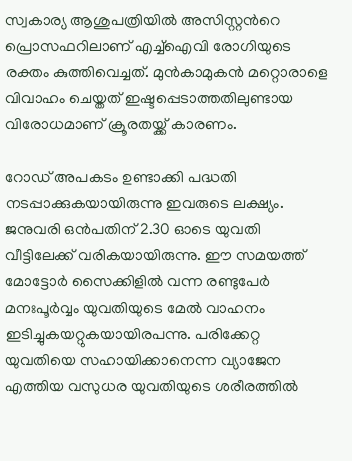സ്വകാര്യ ആശുപത്രിയില്‍ അസിസ്റ്റന്‍റെ പ്രൊസഫറിലാണ് എച്ച്‍ഐവി രോഗിയുടെ രക്തം കുത്തിവെച്ചത്. മുന്‍കാമുകന്‍ മറ്റൊരാളെ വിവാഹം ചെയ്തത് ഇഷ്ടപ്പെടാത്തതിലുണ്ടായ വിരോധമാണ് ക്രൂരതയ്ക്ക് കാരണം.

റോഡ് അപകടം ഉണ്ടാക്കി പദ്ധതി നടപ്പാക്കുകയായിരുന്നു ഇവരുടെ ലക്ഷ്യം. ജനുവരി ഒന്‍പതിന് 2.30 ഓടെ യുവതി വീട്ടിലേക്ക് വരികയായിരുന്നു. ഈ സമയത്ത് മോട്ടോർ സൈക്കിളിൽ വന്ന രണ്ടുപേർ മനഃപൂർവ്വം യുവതിയുടെ മേൽ വാഹനം ഇടിച്ചുകയറ്റുകയായിരപന്നു. പരിക്കേറ്റ യുവതിയെ സഹായിക്കാനെന്ന വ്യാജേന എത്തിയ വസുധര യുവതിയുടെ ശരീരത്തില്‍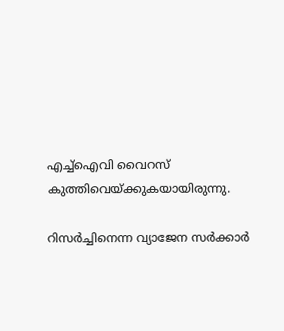എച്ച്ഐവി വൈറസ് കുത്തിവെയ്ക്കുകയായിരുന്നു.

റിസര്‍ച്ചിനെന്ന വ്യാജേന സര്‍ക്കാര്‍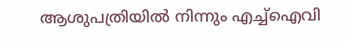ആശുപത്രിയില്‍ നിന്നും എച്ച്ഐവി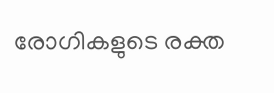രോഗികളുടെ രക്ത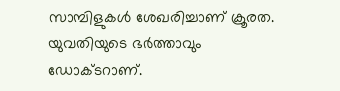സാമ്പിളുകള്‍ ശേഖരിച്ചാണ് ക്രൂരത. യുവതിയുടെ ഭര്‍ത്താവും ഡോക്ടറാണ്.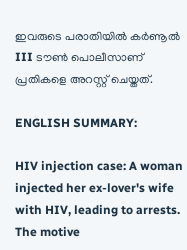ഇവരുടെ പരാതിയില്‍ കര്‍ണൂല്‍ III ടൗണ്‍ പൊലീസാണ് പ്രതികളെ അറസ്റ്റ് ചെയ്തത്.

ENGLISH SUMMARY:

HIV injection case: A woman injected her ex-lover's wife with HIV, leading to arrests. The motive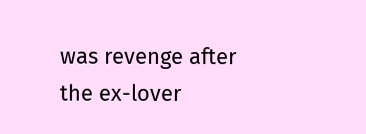was revenge after the ex-lover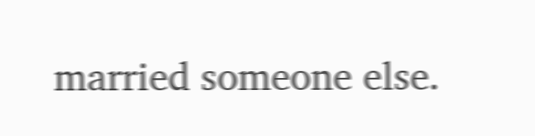married someone else.